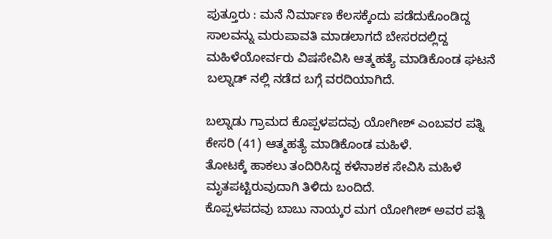ಪುತ್ತೂರು : ಮನೆ ನಿರ್ಮಾಣ ಕೆಲಸಕ್ಕೆಂದು ಪಡೆದುಕೊಂಡಿದ್ದ ಸಾಲವನ್ನು ಮರುಪಾವತಿ ಮಾಡಲಾಗದೆ ಬೇಸರದಲ್ಲಿದ್ದ ಮಹಿಳೆಯೋರ್ವರು ವಿಷಸೇವಿಸಿ ಆತ್ಮಹತ್ಯೆ ಮಾಡಿಕೊಂಡ ಘಟನೆ ಬಲ್ನಾಡ್ ನಲ್ಲಿ ನಡೆದ ಬಗ್ಗೆ ವರದಿಯಾಗಿದೆ.

ಬಲ್ನಾಡು ಗ್ರಾಮದ ಕೊಪ್ಪಳಪದವು ಯೋಗೀಶ್ ಎಂಬವರ ಪತ್ನಿ ಕೇಸರಿ (41) ಆತ್ಮಹತ್ಯೆ ಮಾಡಿಕೊಂಡ ಮಹಿಳೆ.
ತೋಟಕ್ಕೆ ಹಾಕಲು ತಂದಿರಿಸಿದ್ದ ಕಳೆನಾಶಕ ಸೇವಿಸಿ ಮಹಿಳೆ ಮೃತಪಟ್ಟಿರುವುದಾಗಿ ತಿಳಿದು ಬಂದಿದೆ.
ಕೊಪ್ಪಳಪದವು ಬಾಬು ನಾಯ್ಕರ ಮಗ ಯೋಗೀಶ್ ಅವರ ಪತ್ನಿ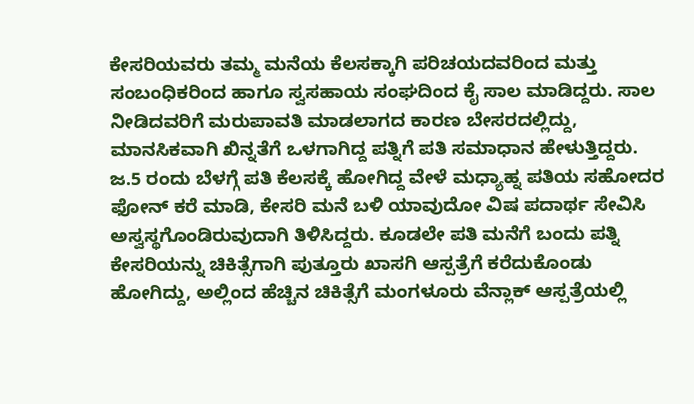ಕೇಸರಿಯವರು ತಮ್ಮ ಮನೆಯ ಕೆಲಸಕ್ಕಾಗಿ ಪರಿಚಯದವರಿಂದ ಮತ್ತು ಸಂಬಂಧಿಕರಿಂದ ಹಾಗೂ ಸ್ವಸಹಾಯ ಸಂಘದಿಂದ ಕೈ ಸಾಲ ಮಾಡಿದ್ದರು. ಸಾಲ ನೀಡಿದವರಿಗೆ ಮರುಪಾವತಿ ಮಾಡಲಾಗದ ಕಾರಣ ಬೇಸರದಲ್ಲಿದ್ದು, ಮಾನಸಿಕವಾಗಿ ಖಿನ್ನತೆಗೆ ಒಳಗಾಗಿದ್ದ ಪತ್ನಿಗೆ ಪತಿ ಸಮಾಧಾನ ಹೇಳುತ್ತಿದ್ದರು.
ಜ.5 ರಂದು ಬೆಳಗ್ಗೆ ಪತಿ ಕೆಲಸಕ್ಕೆ ಹೋಗಿದ್ದ ವೇಳೆ ಮಧ್ಯಾಹ್ನ ಪತಿಯ ಸಹೋದರ ಫೋನ್ ಕರೆ ಮಾಡಿ, ಕೇಸರಿ ಮನೆ ಬಳಿ ಯಾವುದೋ ವಿಷ ಪದಾರ್ಥ ಸೇವಿಸಿ ಅಸ್ವಸ್ಥಗೊಂಡಿರುವುದಾಗಿ ತಿಳಿಸಿದ್ದರು. ಕೂಡಲೇ ಪತಿ ಮನೆಗೆ ಬಂದು ಪತ್ನಿ ಕೇಸರಿಯನ್ನು ಚಿಕಿತ್ಸೆಗಾಗಿ ಪುತ್ತೂರು ಖಾಸಗಿ ಆಸ್ಪತ್ರೆಗೆ ಕರೆದುಕೊಂಡು ಹೋಗಿದ್ದು, ಅಲ್ಲಿಂದ ಹೆಚ್ಚಿನ ಚಿಕಿತ್ಸೆಗೆ ಮಂಗಳೂರು ವೆನ್ಲಾಕ್ ಆಸ್ಪತ್ರೆಯಲ್ಲಿ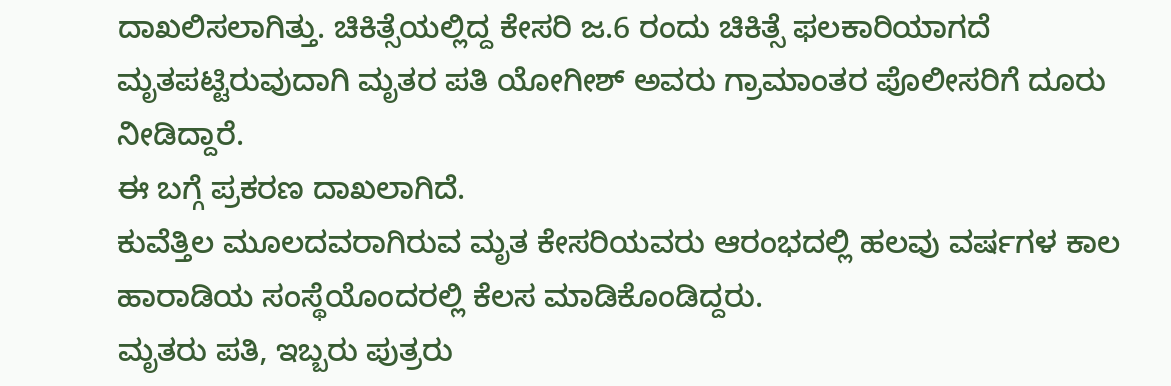ದಾಖಲಿಸಲಾಗಿತ್ತು. ಚಿಕಿತ್ಸೆಯಲ್ಲಿದ್ದ ಕೇಸರಿ ಜ.6 ರಂದು ಚಿಕಿತ್ಸೆ ಫಲಕಾರಿಯಾಗದೆ ಮೃತಪಟ್ಟಿರುವುದಾಗಿ ಮೃತರ ಪತಿ ಯೋಗೀಶ್ ಅವರು ಗ್ರಾಮಾಂತರ ಪೊಲೀಸರಿಗೆ ದೂರು ನೀಡಿದ್ದಾರೆ.
ಈ ಬಗ್ಗೆ ಪ್ರಕರಣ ದಾಖಲಾಗಿದೆ.
ಕುವೆತ್ತಿಲ ಮೂಲದವರಾಗಿರುವ ಮೃತ ಕೇಸರಿಯವರು ಆರಂಭದಲ್ಲಿ ಹಲವು ವರ್ಷಗಳ ಕಾಲ ಹಾರಾಡಿಯ ಸಂಸ್ಥೆಯೊಂದರಲ್ಲಿ ಕೆಲಸ ಮಾಡಿಕೊಂಡಿದ್ದರು.
ಮೃತರು ಪತಿ, ಇಬ್ಬರು ಪುತ್ರರು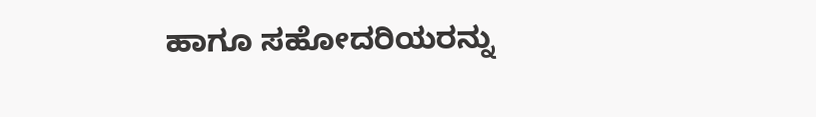ಹಾಗೂ ಸಹೋದರಿಯರನ್ನು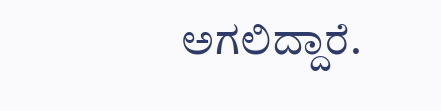ಅಗಲಿದ್ದಾರೆ.